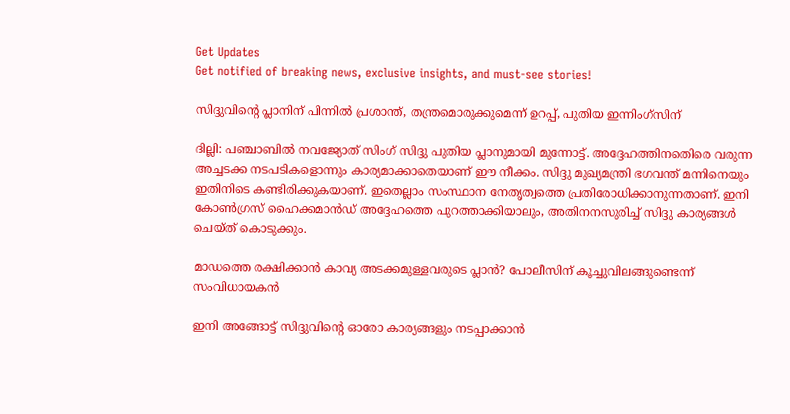Get Updates
Get notified of breaking news, exclusive insights, and must-see stories!

സിദ്ദുവിന്റെ പ്ലാനിന് പിന്നില്‍ പ്രശാന്ത്, തന്ത്രമൊരുക്കുമെന്ന് ഉറപ്പ്, പുതിയ ഇന്നിംഗ്‌സിന്

ദില്ലി: പഞ്ചാബില്‍ നവജ്യോത് സിംഗ് സിദ്ദു പുതിയ പ്ലാനുമായി മുന്നോട്ട്. അദ്ദേഹത്തിനതെിരെ വരുന്ന അച്ചടക്ക നടപടികളൊന്നും കാര്യമാക്കാതെയാണ് ഈ നീക്കം. സിദ്ദു മുഖ്യമന്ത്രി ഭഗവന്ത് മന്നിനെയും ഇതിനിടെ കണ്ടിരിക്കുകയാണ്. ഇതെല്ലാം സംസ്ഥാന നേതൃത്വത്തെ പ്രതിരോധിക്കാനുന്നതാണ്. ഇനി കോണ്‍ഗ്രസ് ഹൈക്കമാന്‍ഡ് അദ്ദേഹത്തെ പുറത്താക്കിയാലും, അതിനനസുരിച്ച് സിദ്ദു കാര്യങ്ങള്‍ ചെയ്ത് കൊടുക്കും.

മാഡത്തെ രക്ഷിക്കാന്‍ കാവ്യ അടക്കമുള്ളവരുടെ പ്ലാന്‍? പോലീസിന് കൂച്ചുവിലങ്ങുണ്ടെന്ന് സംവിധായകന്‍

ഇനി അങ്ങോട്ട് സിദ്ദുവിന്റെ ഓരോ കാര്യങ്ങളും നടപ്പാക്കാന്‍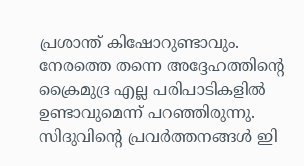പ്രശാന്ത് കിഷോറുണ്ടാവും. നേരത്തെ തന്നെ അദ്ദേഹത്തിന്റെ ക്രൈമുദ്ര എല്ല പരിപാടികളില്‍ ഉണ്ടാവുമെന്ന് പറഞ്ഞിരുന്നു. സിദുവിന്റെ പ്രവര്‍ത്തനങ്ങള്‍ ഇി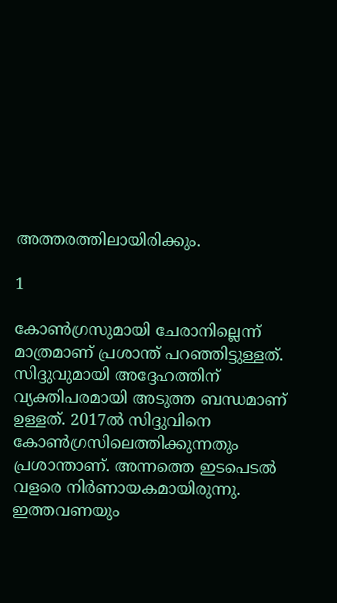അത്തരത്തിലായിരിക്കും.

1

കോണ്‍ഗ്രസുമായി ചേരാനില്ലെന്ന് മാത്രമാണ് പ്രശാന്ത് പറഞ്ഞിട്ടുള്ളത്. സിദ്ദുവുമായി അദ്ദേഹത്തിന് വ്യക്തിപരമായി അടുത്ത ബന്ധമാണ് ഉള്ളത്. 2017ല്‍ സിദ്ദുവിനെ കോണ്‍ഗ്രസിലെത്തിക്കുന്നതും പ്രശാന്താണ്. അന്നത്തെ ഇടപെടല്‍ വളരെ നിര്‍ണായകമായിരുന്നു. ഇത്തവണയും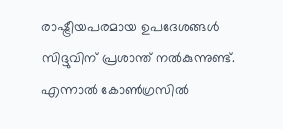രാഷ്ട്രീയപരമായ ഉപദേശങ്ങള്‍ സിദ്ദുവിന് പ്രശാന്ത് നല്‍കുന്നുണ്ട്. എന്നാല്‍ കോണ്‍ഗ്രസില്‍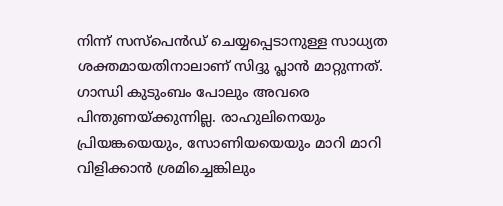നിന്ന് സസ്‌പെന്‍ഡ് ചെയ്യപ്പെടാനുള്ള സാധ്യത ശക്തമായതിനാലാണ് സിദ്ദു പ്ലാന്‍ മാറ്റുന്നത്. ഗാന്ധി കുടുംബം പോലും അവരെ പിന്തുണയ്ക്കുന്നില്ല. രാഹുലിനെയും പ്രിയങ്കയെയും, സോണിയയെയും മാറി മാറി വിളിക്കാന്‍ ശ്രമിച്ചെങ്കിലും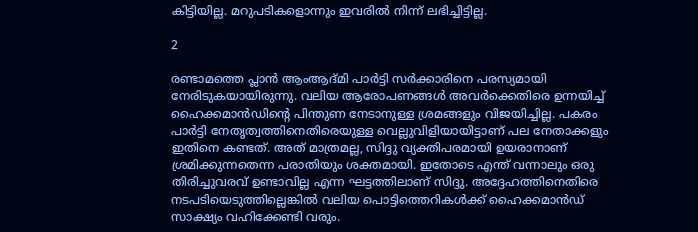കിട്ടിയില്ല. മറുപടികളൊന്നും ഇവരില്‍ നിന്ന് ലഭിച്ചിട്ടില്ല.

2

രണ്ടാമത്തെ പ്ലാന്‍ ആംആദ്മി പാര്‍ട്ടി സര്‍ക്കാരിനെ പരസ്യമായി നേരിടുകയായിരുന്നു. വലിയ ആരോപണങ്ങള്‍ അവര്‍ക്കെതിരെ ഉന്നയിച്ച് ഹൈക്കമാന്‍ഡിന്റെ പിന്തുണ നേടാനുള്ള ശ്രമങ്ങളും വിജയിച്ചില്ല. പകരം പാര്‍ട്ടി നേതൃത്വത്തിനെതിരെയുള്ള വെല്ലുവിളിയായിട്ടാണ് പല നേതാക്കളും ഇതിനെ കണ്ടത്. അത് മാത്രമല്ല, സിദ്ദു വ്യക്തിപരമായി ഉയരാനാണ് ശ്രമിക്കുന്നതെന്ന പരാതിയും ശക്തമായി. ഇതോടെ എന്ത് വന്നാലും ഒരു തിരിച്ചുവരവ് ഉണ്ടാവില്ല എന്ന ഘട്ടത്തിലാണ് സിദ്ദു. അദ്ദേഹത്തിനെതിരെ നടപടിയെടുത്തില്ലെങ്കില്‍ വലിയ പൊട്ടിത്തെറികള്‍ക്ക് ഹൈക്കമാന്‍ഡ് സാക്ഷ്യം വഹിക്കേണ്ടി വരും.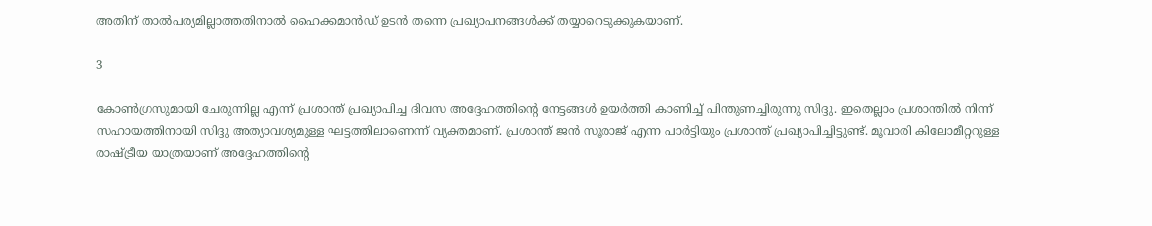അതിന് താല്‍പര്യമില്ലാത്തതിനാല്‍ ഹൈക്കമാന്‍ഡ് ഉടന്‍ തന്നെ പ്രഖ്യാപനങ്ങള്‍ക്ക് തയ്യാറെടുക്കുകയാണ്.

3

കോണ്‍ഗ്രസുമായി ചേരുന്നില്ല എന്ന് പ്രശാന്ത് പ്രഖ്യാപിച്ച ദിവസ അദ്ദേഹത്തിന്റെ നേട്ടങ്ങള്‍ ഉയര്‍ത്തി കാണിച്ച് പിന്തുണച്ചിരുന്നു സിദ്ദു. ഇതെല്ലാം പ്രശാന്തില്‍ നിന്ന് സഹായത്തിനായി സിദ്ദു അത്യാവശ്യമുള്ള ഘട്ടത്തിലാണെന്ന് വ്യക്തമാണ്. പ്രശാന്ത് ജന്‍ സൂരാജ് എന്ന പാര്‍ട്ടിയും പ്രശാന്ത് പ്രഖ്യാപിച്ചിട്ടുണ്ട്. മൂവാരി കിലോമീറ്ററുള്ള രാഷ്ട്രീയ യാത്രയാണ് അദ്ദേഹത്തിന്റെ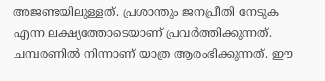അജണ്ടയിലുള്ളത്. പ്രശാന്തും ജനപ്രീതി നേടുക എന്ന ലക്ഷ്യത്തോടെയാണ് പ്രവര്‍ത്തിക്കുന്നത്. ചമ്പരണില്‍ നിന്നാണ് യാത്ര ആരംഭിക്കുന്നത്. ഈ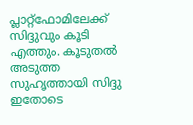പ്ലാറ്റ്‌ഫോമിലേക്ക് സിദ്ദുവും കൂടി എത്തും. കൂടുതല്‍ അടുത്ത സുഹൃത്തായി സിദ്ദു ഇതോടെ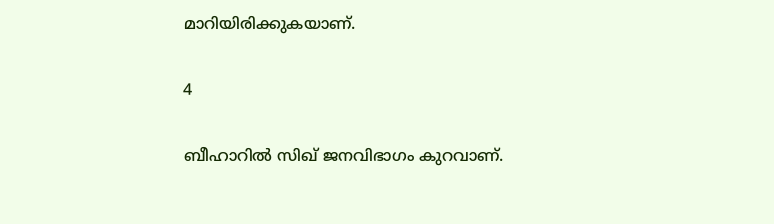മാറിയിരിക്കുകയാണ്.

4

ബീഹാറില്‍ സിഖ് ജനവിഭാഗം കുറവാണ്.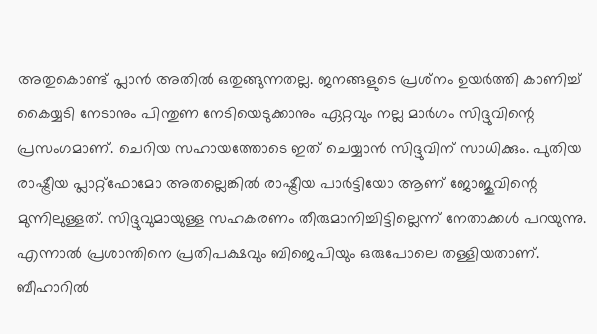അതുകൊണ്ട് പ്ലാന്‍ അതില്‍ ഒതുങ്ങുന്നതല്ല. ജനങ്ങളുടെ പ്രശ്‌നം ഉയര്‍ത്തി കാണിച്ച് കൈയ്യടി നേടാനും പിന്തുണ നേടിയെടുക്കാനും ഏറ്റവും നല്ല മാര്‍ഗം സിദ്ദുവിന്റെ പ്രസംഗമാണ്. ചെറിയ സഹായത്തോടെ ഇത് ചെയ്യാന്‍ സിദ്ദുവിന് സാധിക്കും. പുതിയ രാഷ്ട്രീയ പ്ലാറ്റ്‌ഫോമോ അതല്ലെങ്കില്‍ രാഷ്ട്രീയ പാര്‍ട്ടിയോ ആണ് ജോജുവിന്റെ മുന്നിലുള്ളത്. സിദ്ദുവുമായുള്ള സഹകരണം തീരുമാനിച്ചിട്ടില്ലെന്ന് നേതാക്കള്‍ പറയുന്നു. എന്നാല്‍ പ്രശാന്തിനെ പ്രതിപക്ഷവും ബിജെപിയും ഒരുപോലെ തള്ളിയതാണ്. ബീഹാറില്‍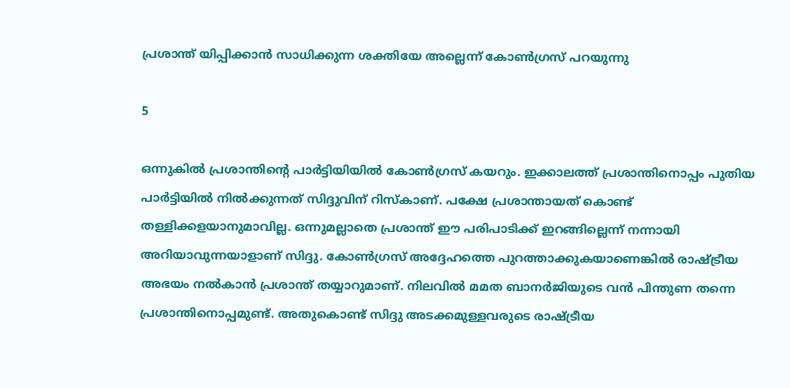പ്രശാന്ത് യിപ്പിക്കാന്‍ സാധിക്കുന്ന ശക്തിയേ അല്ലെന്ന് കോണ്‍ഗ്രസ് പറയുന്നു

5

ഒന്നുകില്‍ പ്രശാന്തിന്റെ പാര്‍ട്ടിയിയില്‍ കോണ്‍ഗ്രസ് കയറും. ഇക്കാലത്ത് പ്രശാന്തിനൊപ്പം പുതിയ പാര്‍ട്ടിയില്‍ നില്‍ക്കുന്നത് സിദ്ദുവിന് റിസ്‌കാണ്. പക്ഷേ പ്രശാന്തായത് കൊണ്ട് തള്ളിക്കളയാനുമാവില്ല. ഒന്നുമല്ലാതെ പ്രശാന്ത് ഈ പരിപാടിക്ക് ഇറങ്ങില്ലെന്ന് നന്നായി അറിയാവുന്നയാളാണ് സിദ്ദു. കോണ്‍ഗ്രസ് അദ്ദേഹത്തെ പുറത്താക്കുകയാണെങ്കില്‍ രാഷ്ട്രീയ അഭയം നല്‍കാന്‍ പ്രശാന്ത് തയ്യാറുമാണ്. നിലവില്‍ മമത ബാനര്‍ജിയുടെ വന്‍ പിന്തുണ തന്നെ പ്രശാന്തിനൊപ്പമുണ്ട്. അതുകൊണ്ട് സിദ്ദു അടക്കമുള്ളവരുടെ രാഷ്ട്രീയ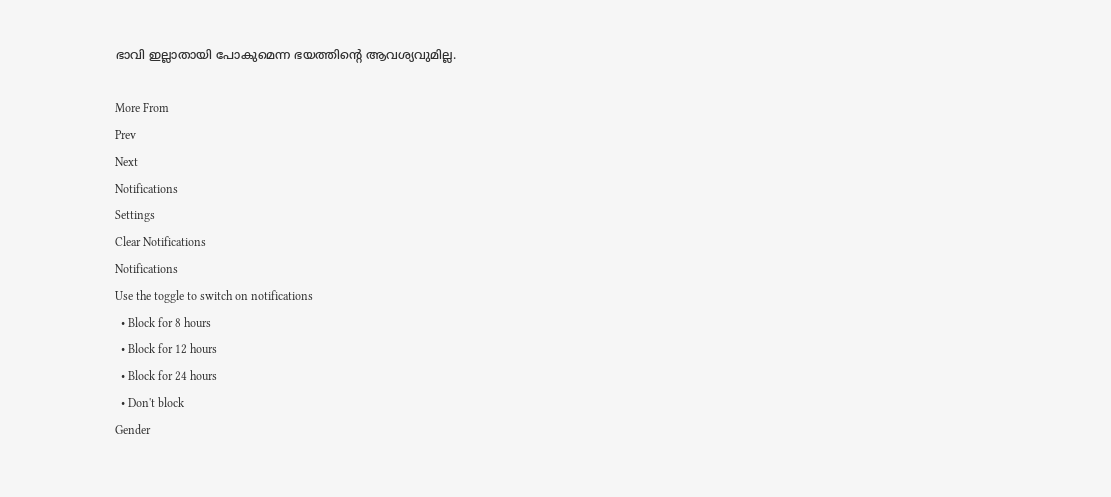ഭാവി ഇല്ലാതായി പോകുമെന്ന ഭയത്തിന്റെ ആവശ്യവുമില്ല.

More From
Prev
Next
Notifications
Settings
Clear Notifications
Notifications
Use the toggle to switch on notifications
  • Block for 8 hours
  • Block for 12 hours
  • Block for 24 hours
  • Don't block
Gender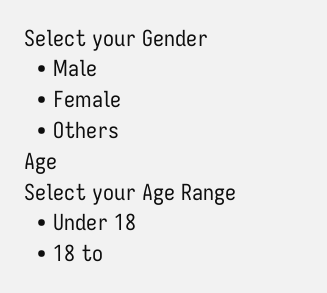Select your Gender
  • Male
  • Female
  • Others
Age
Select your Age Range
  • Under 18
  • 18 to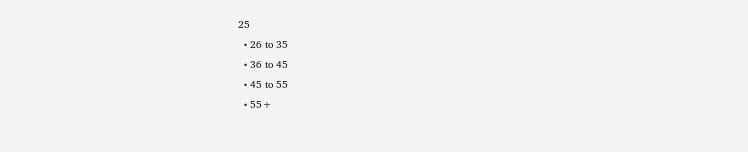25
  • 26 to 35
  • 36 to 45
  • 45 to 55
  • 55+